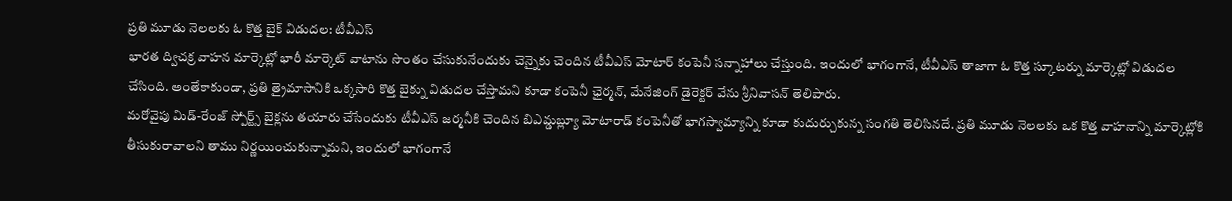ప్రతి మూడు నెలలకు ఓ కొత్త బైక్ విడుదల: టీవీఎస్
భారత ద్విచక్ర వాహన మార్కెట్లో భారీ మార్కెట్ వాటాను సొంతం చేసుకునేందుకు చెన్నైకు చెందిన టీవీఎస్ మోటార్ కంపెనీ సన్నాహాలు చేస్తుంది. ఇందులో భాగంగానే, టీవీఎస్ తాజాగా ఓ కొత్త స్కూటర్ను మార్కెట్లో విడుదల చేసింది. అంతేకాకుండా, ప్రతి త్రైమాసానికి ఒక్కసారి కొత్త బైక్ను విడుదల చేస్తామని కూడా కంపెనీ ఛైర్మన్, మేనేజింగ్ డైరెక్టర్ వేను శ్రీనివాసన్ తెలిపారు.
మరోవైపు మిడ్-రేంజ్ స్పోర్ట్స్ బైక్లను తయారు చేసేందుకు టీవీఎస్ జర్మనీకి చెందిన బిఎమ్డబ్ల్యూ మోటారాడ్ కంపెనీతో భాగస్వామ్యాన్ని కూడా కుదుర్చుకున్న సంగతి తెలిసినదే. ప్రతి మూడు నెలలకు ఒక కొత్త వాహనాన్ని మార్కెట్లోకి తీసుకురావాలని తాము నిర్ణయించుకున్నామని, ఇందులో భాగంగానే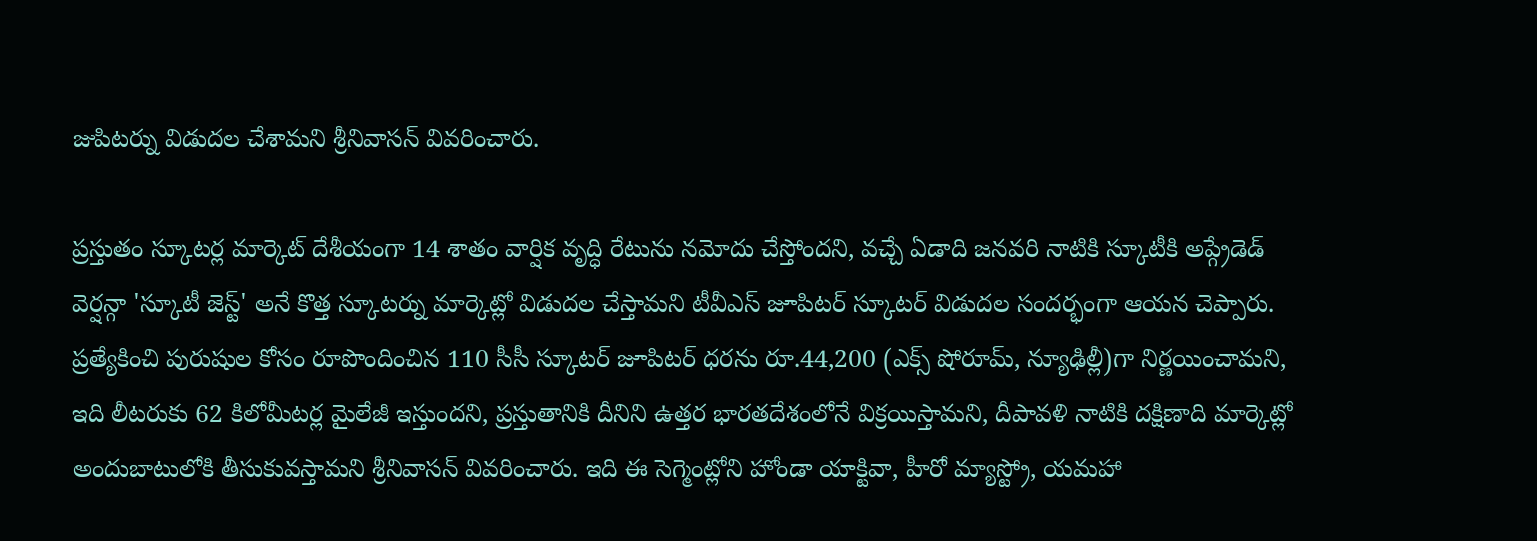జుపిటర్ను విడుదల చేశామని శ్రీనివాసన్ వివరించారు.

ప్రస్తుతం స్కూటర్ల మార్కెట్ దేశీయంగా 14 శాతం వార్షిక వృద్ధి రేటును నమోదు చేస్తోందని, వచ్చే ఏడాది జనవరి నాటికి స్కూటీకి అప్గ్రేడెడ్ వెర్షన్గా 'స్కూటీ జెస్ట్' అనే కొత్త స్కూటర్ను మార్కెట్లో విడుదల చేస్తామని టీవీఎస్ జూపిటర్ స్కూటర్ విడుదల సందర్భంగా ఆయన చెప్పారు.
ప్రత్యేకించి పురుషుల కోసం రూపొందించిన 110 సీసీ స్కూటర్ జూపిటర్ ధరను రూ.44,200 (ఎక్స్ షోరూమ్, న్యూఢిల్లీ)గా నిర్ణయించామని, ఇది లీటరుకు 62 కిలోమీటర్ల మైలేజీ ఇస్తుందని, ప్రస్తుతానికి దీనిని ఉత్తర భారతదేశంలోనే విక్రయిస్తామని, దీపావళి నాటికి దక్షిణాది మార్కెట్లో అందుబాటులోకి తీసుకువస్తామని శ్రీనివాసన్ వివరించారు. ఇది ఈ సెగ్మెంట్లోని హోండా యాక్టివా, హీరో మ్యాస్ట్రో, యమహా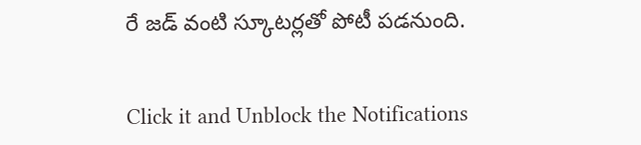రే జడ్ వంటి స్కూటర్లతో పోటీ పడనుంది.


Click it and Unblock the Notifications